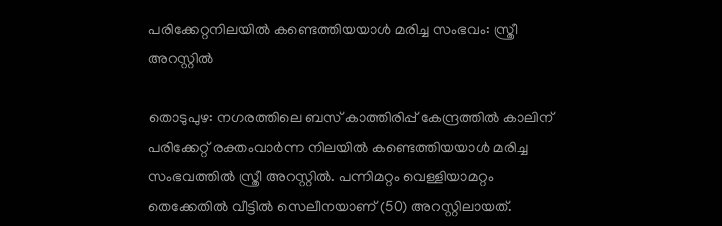പരിക്കേറ്റനിലയിൽ കണ്ടെത്തിയയാൾ മരിച്ച സംഭവം: സ്ത്രീ അറസ്റ്റിൽ

തൊടുപുഴ: നഗരത്തിലെ ബസ് കാത്തിരിപ്പ് കേന്ദ്രത്തിൽ കാലിന് പരിക്കേറ്റ് രക്തംവാര്‍ന്ന നിലയില്‍ കണ്ടെത്തിയയാള്‍ മരിച്ച സംഭവത്തിൽ സ്ത്രീ അറസ്റ്റിൽ. പന്നിമറ്റം വെള്ളിയാമറ്റം തെക്കേതിൽ വീട്ടിൽ സെലീനയാണ് (50) അറസ്റ്റിലായത്.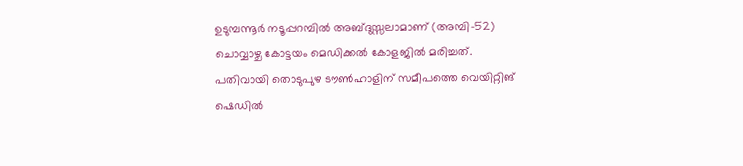ഉടുമ്പന്നൂര്‍ നടൂപ്പറമ്പില്‍ അബ്ദുസ്സലാമാണ് (അമ്പി-52) ചൊവ്വാഴ്ച കോട്ടയം മെഡിക്കല്‍ കോളജില്‍ മരിച്ചത്. പതിവായി തൊടുപുഴ ടൗണ്‍ഹാളിന് സമീപത്തെ വെയിറ്റിങ് ഷെഡില്‍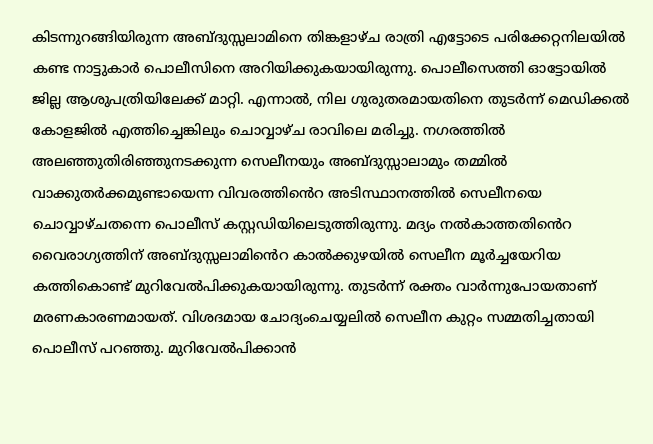കിടന്നുറങ്ങിയിരുന്ന അബ്ദുസ്സലാമിനെ തിങ്കളാഴ്ച രാത്രി എട്ടോടെ പരിക്കേറ്റനിലയില്‍ കണ്ട നാട്ടുകാർ പൊലീസിനെ അറിയിക്കുകയായിരുന്നു. പൊലീസെത്തി ഓട്ടോയില്‍ ജില്ല ആശുപത്രിയിലേക്ക് മാറ്റി. എന്നാല്‍, നില ഗുരുതരമായതിനെ തുടര്‍ന്ന് മെഡിക്കല്‍ കോളജില്‍ എത്തിച്ചെങ്കിലും ചൊവ്വാഴ്ച രാവിലെ മരിച്ചു. നഗരത്തിൽ അലഞ്ഞുതിരിഞ്ഞുനടക്കുന്ന സെലീനയും അബ്ദുസ്സാലാമും തമ്മിൽ വാക്കുതർക്കമുണ്ടായെന്ന വിവരത്തി‍ൻെറ അടിസ്ഥാനത്തിൽ സെലീനയെ ചൊവ്വാഴ്ചതന്നെ പൊലീസ് കസ്റ്റഡിയിലെടുത്തിരുന്നു. മദ്യം നൽകാത്തതി‍ൻെറ വൈരാഗ്യത്തിന് അബ്ദുസ്സലാമി‍ൻെറ കാൽക്കുഴയിൽ സെലീന മൂർച്ചയേറിയ കത്തികൊണ്ട് മുറിവേൽപിക്കുകയായിരുന്നു. തുടർന്ന് രക്തം വാർന്നുപോയതാണ് മരണകാരണമായത്. വിശദമായ ചോദ്യംചെയ്യലിൽ സെലീന കുറ്റം സമ്മതിച്ചതായി പൊലീസ് പറഞ്ഞു. മുറിവേൽപിക്കാൻ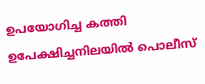ഉപയോഗിച്ച കത്തി ഉപേക്ഷിച്ചനിലയിൽ പൊലീസ്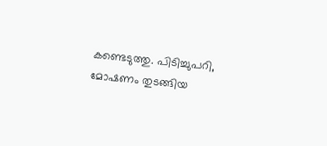കണ്ടെടുത്തു. പിടിച്ചുപറി, മോഷണം തുടങ്ങിയ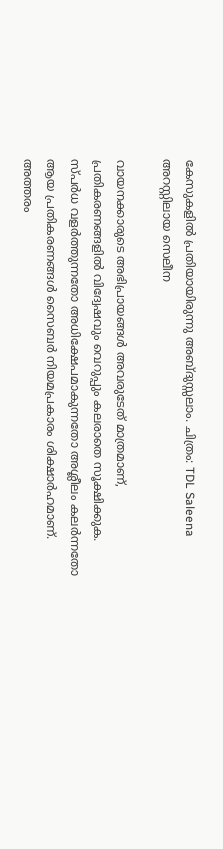കേസുകളിൽ പ്രതിയായിരുന്നു അബ്ദുസ്സലാം. ചിത്രം: TDL Saleena അറസ്റ്റിലായ സെലീന

വായനക്കാരുടെ അഭിപ്രായങ്ങള്‍ അവരുടേത് മാത്രമാണ്, പ്രതികരണങ്ങളിൽ വിദ്വേഷവും വെറുപ്പും കലരാതെ സൂക്ഷിക്കുക. സ്പർധ വളർത്തുന്നതോ അധിക്ഷേപമാകുന്നതോ അശ്ലീലം കലർന്നതോ ആയ പ്രതികരണങ്ങൾ സൈബർ നിയമപ്രകാരം ശിക്ഷാർഹമാണ്. അത്തരം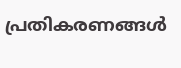പ്രതികരണങ്ങൾ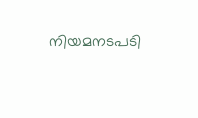നിയമനടപടി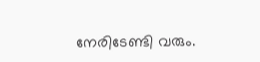നേരിടേണ്ടി വരും.